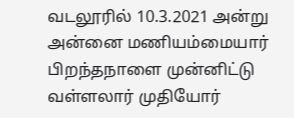வடலூரில் 10.3.2021 அன்று அன்னை மணியம்மையார் பிறந்தநாளை முன்னிட்டு வள்ளலார் முதியோர்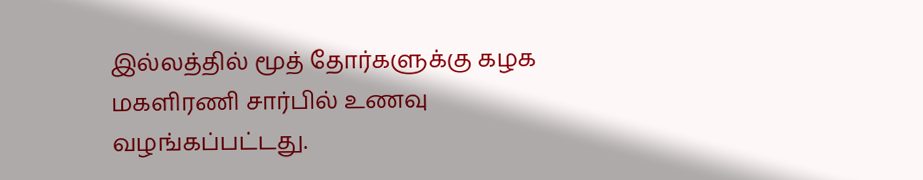இல்லத்தில் மூத் தோர்களுக்கு கழக மகளிரணி சார்பில் உணவு வழங்கப்பட்டது.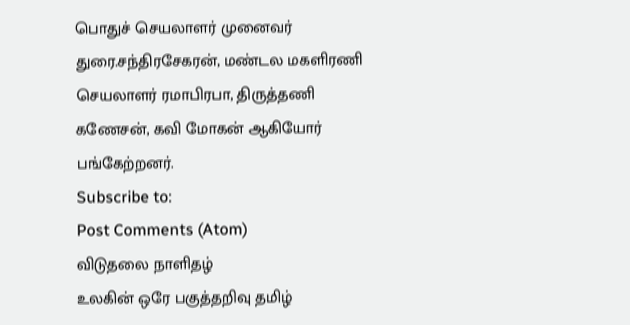பொதுச் செயலாளர் முனைவர் துரை.சந்திரசேகரன், மண்டல மகளிரணி செயலாளர் ரமாபிரபா, திருத்தணி கணேசன், கவி மோகன் ஆகியோர் பங்கேற்றனர்.
Subscribe to:
Post Comments (Atom)
விடுதலை நாளிதழ்
உலகின் ஒரே பகுத்தறிவு தமிழ்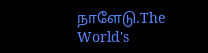நாளேடு.The World's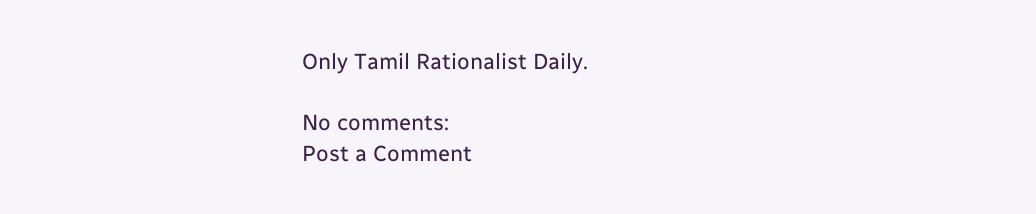Only Tamil Rationalist Daily.

No comments:
Post a Comment